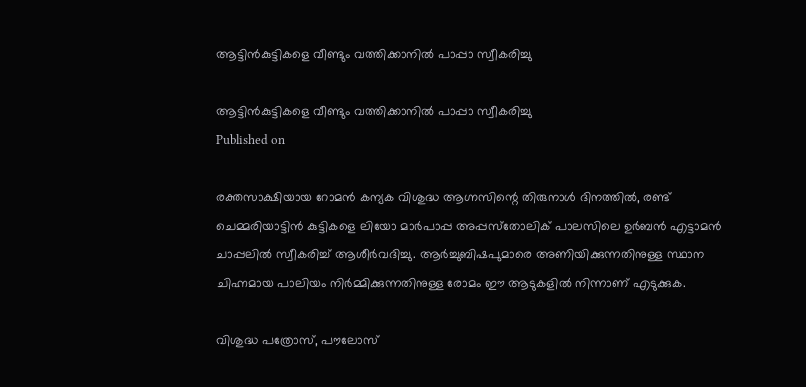ആട്ടിന്‍കുട്ടികളെ വീണ്ടും വത്തിക്കാനില്‍ പാപ്പാ സ്വീകരിച്ചു

ആട്ടിന്‍കുട്ടികളെ വീണ്ടും വത്തിക്കാനില്‍ പാപ്പാ സ്വീകരിച്ചു
Published on

രക്തസാക്ഷിയായ റോമന്‍ കന്യക വിശുദ്ധ ആഗ്നസിന്റെ തിരുനാള്‍ ദിനത്തില്‍, രണ്ട് ചെമ്മരിയാട്ടിന്‍ കുട്ടികളെ ലിയോ മാര്‍പാപ്പ അപ്പസ്‌തോലിക് പാലസിലെ ഉര്‍ബന്‍ എട്ടാമന്‍ ചാപ്പലില്‍ സ്വീകരിച്ച് ആശീര്‍വദിച്ചു. ആര്‍ച്ചുബിഷപുമാരെ അണിയിക്കുന്നതിനുള്ള സ്ഥാന ചിഹ്നമായ പാലിയം നിര്‍മ്മിക്കുന്നതിനുള്ള രോമം ഈ ആടുകളില്‍ നിന്നാണ് എടുക്കുക.

വിശുദ്ധ പത്രോസ്, പൗലോസ്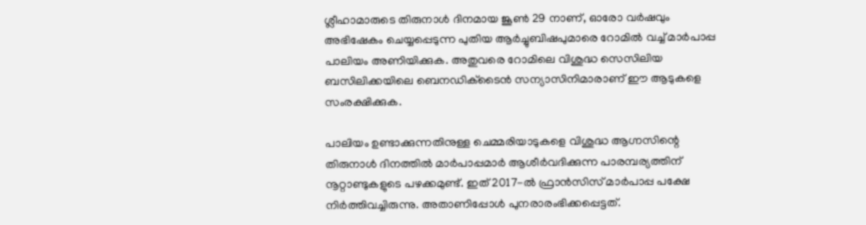ശ്ലീഹാമാരുടെ തിരുനാള്‍ ദിനമായ ജൂണ്‍ 29 നാണ്, ഓരോ വര്‍ഷവും അഭിഷേകം ചെയ്യപ്പെടുന്ന പുതിയ ആര്‍ച്ചുബിഷപുമാരെ റോമില്‍ വച്ച് മാര്‍പാപ്പ പാലിയം അണിയിക്കുക. അതുവരെ റോമിലെ വിശുദ്ധ സെസിലിയ ബസിലിക്കയിലെ ബെനഡിക്‌ടൈന്‍ സന്യാസിനിമാരാണ് ഈ ആടുകളെ സംരക്ഷിക്കുക.

പാലിയം ഉണ്ടാക്കുന്നതിനുള്ള ചെമ്മരിയാടുകളെ വിശുദ്ധ ആഗ്നസിന്റെ തിരുനാള്‍ ദിനത്തില്‍ മാര്‍പാപ്പമാര്‍ ആശീര്‍വദിക്കുന്ന പാരമ്പര്യത്തിന് നൂറ്റാണ്ടുകളുടെ പഴക്കമുണ്ട്. ഇത് 2017-ല്‍ ഫ്രാന്‍സിസ് മാര്‍പാപ്പ പക്ഷേ നിര്‍ത്തിവച്ചിരുന്നു. അതാണിപ്പോള്‍ പുനരാരംഭിക്കപ്പെട്ടത്.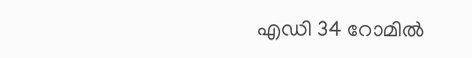എഡി 34 റോമില്‍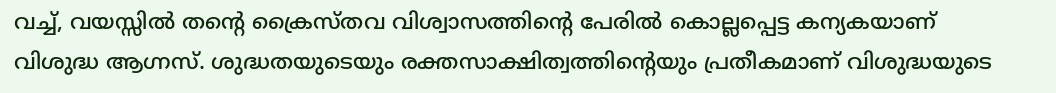വച്ച്, വയസ്സില്‍ തന്റെ ക്രൈസ്തവ വിശ്വാസത്തിന്റെ പേരില്‍ കൊല്ലപ്പെട്ട കന്യകയാണ് വിശുദ്ധ ആഗ്നസ്. ശുദ്ധതയുടെയും രക്തസാക്ഷിത്വത്തിന്റെയും പ്രതീകമാണ് വിശുദ്ധയുടെ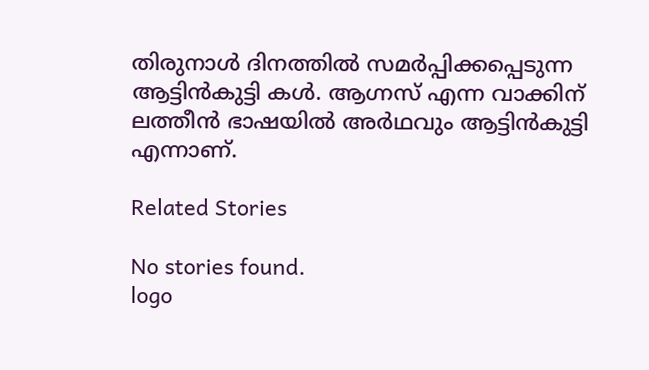തിരുനാള്‍ ദിനത്തില്‍ സമര്‍പ്പിക്കപ്പെടുന്ന ആട്ടിന്‍കുട്ടി കള്‍. ആഗ്നസ് എന്ന വാക്കിന് ലത്തീന്‍ ഭാഷയില്‍ അര്‍ഥവും ആട്ടിന്‍കുട്ടി എന്നാണ്.

Related Stories

No stories found.
logo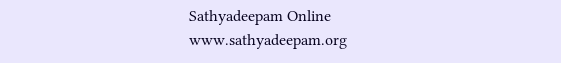Sathyadeepam Online
www.sathyadeepam.org